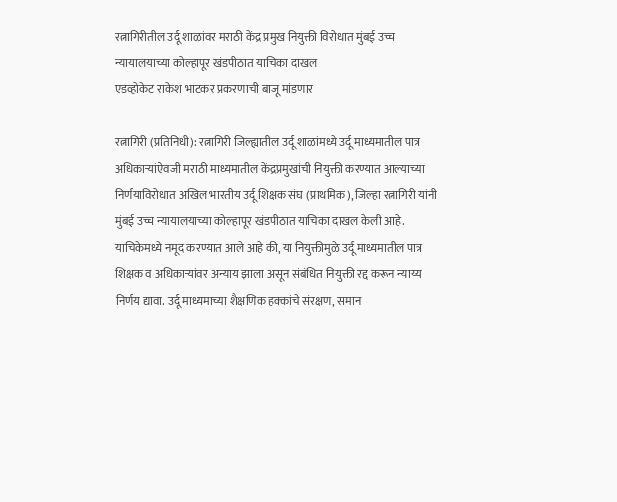रत्नागिरीतील उर्दू शाळांवर मराठी केंद्र प्रमुख नियुक्ती विरोधात मुंबई उच्च न्यायालयाच्या कोल्हापूर खंडपीठात याचिका दाखल
एडव्होकेट राकेश भाटकर प्रकरणाची बाजू मांडणार

रत्नागिरी (प्रतिनिधी): रत्नागिरी जिल्ह्यातील उर्दू शाळांमध्ये उर्दू माध्यमातील पात्र अधिकाऱ्यांऐवजी मराठी माध्यमातील केंद्रप्रमुखांची नियुक्ती करण्यात आल्याच्या निर्णयाविरोधात अखिल भारतीय उर्दू शिक्षक संघ (प्राथमिक), जिल्हा रत्नागिरी यांनी मुंबई उच्च न्यायालयाच्या कोल्हापूर खंडपीठात याचिका दाखल केली आहे.
याचिकेमध्ये नमूद करण्यात आले आहे की, या नियुक्तीमुळे उर्दू माध्यमातील पात्र शिक्षक व अधिकाऱ्यांवर अन्याय झाला असून संबंधित नियुक्ती रद्द करून न्याय्य निर्णय द्यावा. उर्दू माध्यमाच्या शैक्षणिक हक्कांचे संरक्षण, समान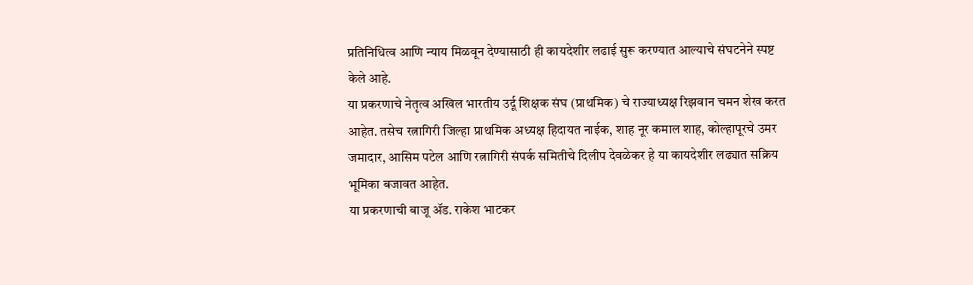प्रतिनिधित्व आणि न्याय मिळवून देण्यासाठी ही कायदेशीर लढाई सुरू करण्यात आल्याचे संघटनेने स्पष्ट केले आहे.
या प्रकरणाचे नेतृत्व अखिल भारतीय उर्दू शिक्षक संघ (प्राथमिक) चे राज्याध्यक्ष रिझवान चमन शेख करत आहेत. तसेच रत्नागिरी जिल्हा प्राथमिक अध्यक्ष हिदायत नाईक, शाह नूर कमाल शाह, कोल्हापूरचे उमर जमादार, आसिम पटेल आणि रत्नागिरी संपर्क समितीचे दिलीप देवळेकर हे या कायदेशीर लढ्यात सक्रिय भूमिका बजावत आहेत.
या प्रकरणाची बाजू ॲड. राकेश भाटकर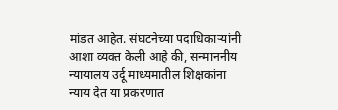मांडत आहेत. संघटनेच्या पदाधिकाऱ्यांनी आशा व्यक्त केली आहे की, सन्माननीय न्यायालय उर्दू माध्यमातील शिक्षकांना न्याय देत या प्रकरणात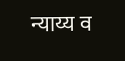न्याय्य व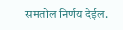समतोल निर्णय देईल.